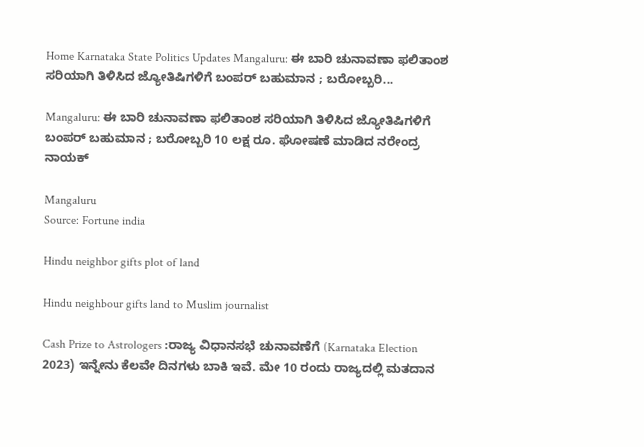Home Karnataka State Politics Updates Mangaluru: ಈ ಬಾರಿ ಚುನಾವಣಾ ಫಲಿತಾಂಶ ಸರಿಯಾಗಿ ತಿಳಿಸಿದ ಜ್ಯೋತಿಷಿಗಳಿಗೆ ಬಂಪರ್ ಬಹುಮಾನ ; ಬರೋಬ್ಬರಿ...

Mangaluru: ಈ ಬಾರಿ ಚುನಾವಣಾ ಫಲಿತಾಂಶ ಸರಿಯಾಗಿ ತಿಳಿಸಿದ ಜ್ಯೋತಿಷಿಗಳಿಗೆ ಬಂಪರ್ ಬಹುಮಾನ ; ಬರೋಬ್ಬರಿ 10 ಲಕ್ಷ ರೂ. ಘೋಷಣೆ ಮಾಡಿದ ನರೇಂದ್ರ ನಾಯಕ್

Mangaluru
Source: Fortune india

Hindu neighbor gifts plot of land

Hindu neighbour gifts land to Muslim journalist

Cash Prize to Astrologers :ರಾಜ್ಯ ವಿಧಾನಸಭೆ ಚುನಾವಣೆಗೆ (Karnataka Election 2023) ಇನ್ನೇನು ಕೆಲವೇ ದಿನಗಳು ಬಾಕಿ ಇವೆ. ಮೇ 10 ರಂದು ರಾಜ್ಯದಲ್ಲಿ ಮತದಾನ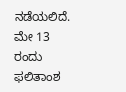ನಡೆಯಲಿದೆ. ಮೇ 13 ರಂದು ಫಲಿತಾಂಶ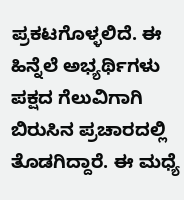ಪ್ರಕಟಗೊಳ್ಳಲಿದೆ. ಈ ಹಿನ್ನೆಲೆ ಅಭ್ಯರ್ಥಿಗಳು ಪಕ್ಷದ ಗೆಲುವಿಗಾಗಿ ಬಿರುಸಿನ ಪ್ರಚಾರದಲ್ಲಿ ತೊಡಗಿದ್ದಾರೆ. ಈ ಮಧ್ಯೆ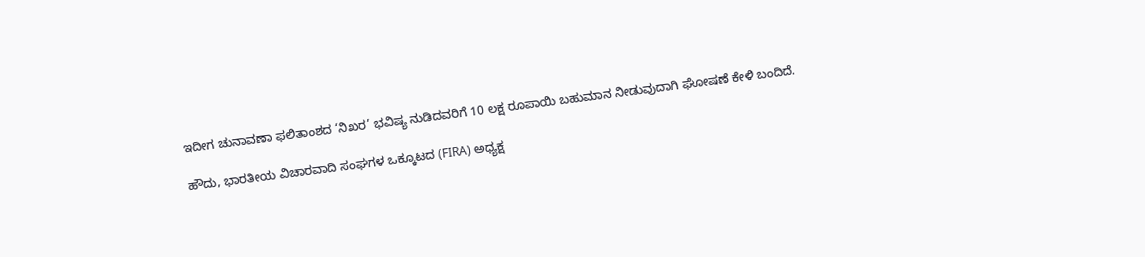ಇದೀಗ ಚುನಾವಣಾ ಫಲಿತಾಂಶದ ‘ನಿಖರ’ ಭವಿಷ್ಯ ನುಡಿದವರಿಗೆ 10 ಲಕ್ಷ ರೂಪಾಯಿ ಬಹುಮಾನ ನೀಡುವುದಾಗಿ ಘೋಷಣೆ ಕೇಳಿ ಬಂದಿದೆ.

ಹೌದು, ಭಾರತೀಯ ವಿಚಾರವಾದಿ ಸಂಘಗಳ ಒಕ್ಕೂಟದ (FIRA) ಅಧ್ಯಕ್ಷ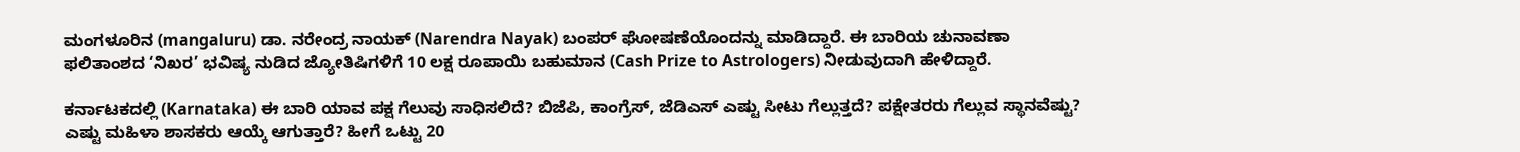ಮಂಗಳೂರಿನ (mangaluru) ಡಾ. ನರೇಂದ್ರ ನಾಯಕ್ (Narendra Nayak) ಬಂಪರ್ ಘೋಷಣೆಯೊಂದನ್ನು ಮಾಡಿದ್ದಾರೆ. ಈ ಬಾರಿಯ ಚುನಾವಣಾ ಫಲಿತಾಂಶದ ‘ನಿಖರ’ ಭವಿಷ್ಯ ನುಡಿದ ಜ್ಯೋತಿಷಿಗಳಿಗೆ 10 ಲಕ್ಷ ರೂಪಾಯಿ ಬಹುಮಾನ (Cash Prize to Astrologers) ನೀಡುವುದಾಗಿ ಹೇಳಿದ್ದಾರೆ.

ಕರ್ನಾಟಕದಲ್ಲಿ (Karnataka) ಈ ಬಾರಿ ಯಾವ ಪಕ್ಷ ಗೆಲುವು ಸಾಧಿಸಲಿದೆ? ಬಿಜೆಪಿ, ಕಾಂಗ್ರೆಸ್, ಜೆಡಿಎಸ್ ಎಷ್ಟು ಸೀಟು ಗೆಲ್ಲುತ್ತದೆ? ಪಕ್ಷೇತರರು ಗೆಲ್ಲುವ ಸ್ಥಾನವೆಷ್ಟು? ಎಷ್ಟು ಮಹಿಳಾ ಶಾಸಕರು ಆಯ್ಕೆ ಆಗುತ್ತಾರೆ? ಹೀಗೆ ಒಟ್ಟು 20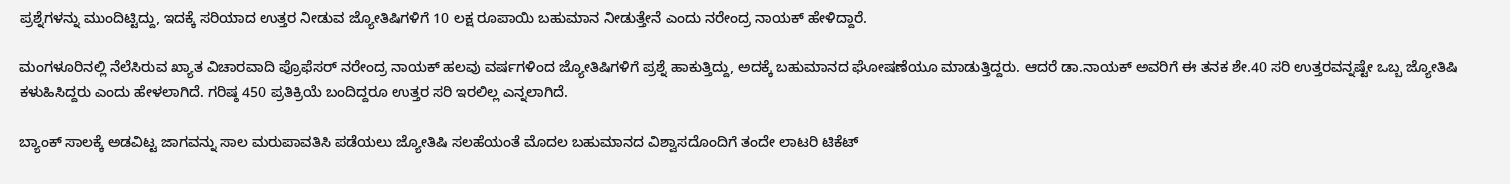ಪ್ರಶ್ನೆಗಳನ್ನು ಮುಂದಿಟ್ಟಿದ್ದು, ಇದಕ್ಕೆ ಸರಿಯಾದ ಉತ್ತರ ನೀಡುವ ಜ್ಯೋತಿಷಿಗಳಿಗೆ 10 ಲಕ್ಷ ರೂಪಾಯಿ ಬಹುಮಾನ ನೀಡುತ್ತೇನೆ ಎಂದು ನರೇಂದ್ರ ನಾಯಕ್ ಹೇಳಿದ್ದಾರೆ.

ಮಂಗಳೂರಿನಲ್ಲಿ ನೆಲೆಸಿರುವ ಖ್ಯಾತ ವಿಚಾರವಾದಿ ಪ್ರೊಫೆಸರ್ ನರೇಂದ್ರ ನಾಯಕ್ ಹಲವು ವರ್ಷಗಳಿಂದ ಜ್ಯೋತಿಷಿಗಳಿಗೆ ಪ್ರಶ್ನೆ ಹಾಕುತ್ತಿದ್ದು, ಅದಕ್ಕೆ ಬಹುಮಾನದ ಘೋಷಣೆಯೂ ಮಾಡುತ್ತಿದ್ದರು. ಆದರೆ ಡಾ.ನಾಯಕ್‌ ಅವರಿಗೆ ಈ ತನಕ ಶೇ.40 ಸರಿ ಉತ್ತರವನ್ನಷ್ಟೇ ಒಬ್ಬ ಜ್ಯೋತಿಷಿ ಕಳುಹಿಸಿದ್ದರು ಎಂದು ಹೇಳಲಾಗಿದೆ. ಗರಿಷ್ಠ 450 ಪ್ರತಿಕ್ರಿಯೆ ಬಂದಿದ್ದರೂ ಉತ್ತರ ಸರಿ ಇರಲಿಲ್ಲ ಎನ್ನಲಾಗಿದೆ.

ಬ್ಯಾಂಕ್‌ ಸಾಲಕ್ಕೆ ಅಡವಿಟ್ಟ ಜಾಗವನ್ನು ಸಾಲ ಮರುಪಾವತಿಸಿ ಪಡೆಯಲು ಜ್ಯೋತಿಷಿ ಸಲಹೆಯಂತೆ ಮೊದಲ ಬಹುಮಾನದ ವಿಶ್ವಾಸದೊಂದಿಗೆ ತಂದೇ ಲಾಟರಿ ಟಿಕೆಟ್‌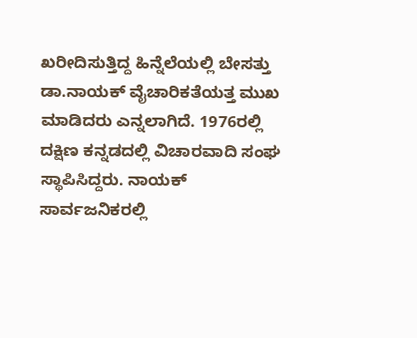ಖರೀದಿಸುತ್ತಿದ್ದ ಹಿನ್ನೆಲೆಯಲ್ಲಿ ಬೇಸತ್ತು ಡಾ.ನಾಯಕ್‌ ವೈಚಾರಿಕತೆಯತ್ತ ಮುಖ ಮಾಡಿದರು ಎನ್ನಲಾಗಿದೆ. 1976ರಲ್ಲಿ ದಕ್ಷಿಣ ಕನ್ನಡದಲ್ಲಿ ವಿಚಾರವಾದಿ ಸಂಘ ಸ್ಥಾಪಿಸಿದ್ದರು. ನಾಯಕ್ ಸಾರ್ವಜನಿಕರಲ್ಲಿ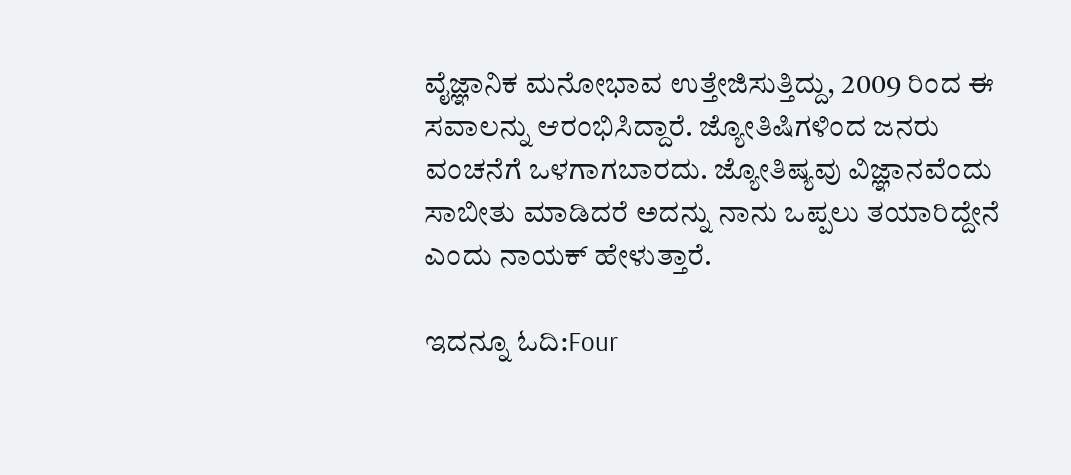ವೈಜ್ಞಾನಿಕ ಮನೋಭಾವ ಉತ್ತೇಜಿಸುತ್ತಿದ್ದು, 2009 ರಿಂದ ಈ ಸವಾಲನ್ನು ಆರಂಭಿಸಿದ್ದಾರೆ. ಜ್ಯೋತಿಷಿಗಳಿಂದ ಜನರು ವಂಚನೆಗೆ ಒಳಗಾಗಬಾರದು. ಜ್ಯೋತಿಷ್ಯವು ವಿಜ್ಞಾನವೆಂದು ಸಾಬೀತು ಮಾಡಿದರೆ ಅದನ್ನು ನಾನು ಒಪ್ಪಲು ತಯಾರಿದ್ದೇನೆ ಎಂದು ನಾಯಕ್ ಹೇಳುತ್ತಾರೆ.

ಇದನ್ನೂ ಓದಿ:Four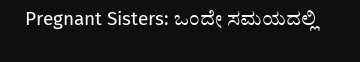Pregnant Sisters: ಒಂದೇ ಸಮಯದಲ್ಲಿ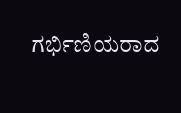ಗರ್ಭಿಣಿಯರಾದ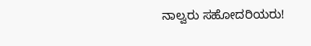ನಾಲ್ವರು ಸಹೋದರಿಯರು!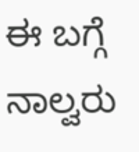ಈ ಬಗ್ಗೆ ನಾಲ್ವರು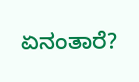ಏನಂತಾರೆ?